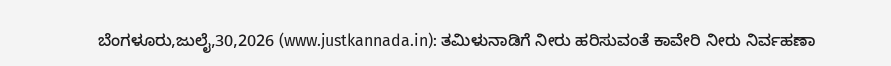ಬೆಂಗಳೂರು,ಜುಲೈ,30,2026 (www.justkannada.in): ತಮಿಳುನಾಡಿಗೆ ನೀರು ಹರಿಸುವಂತೆ ಕಾವೇರಿ ನೀರು ನಿರ್ವಹಣಾ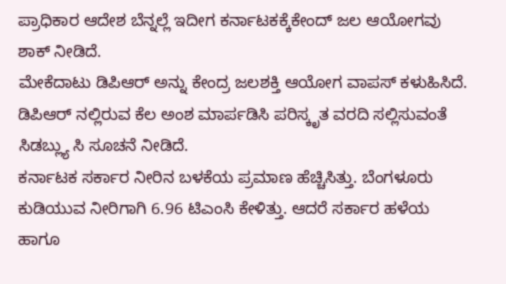ಪ್ರಾಧಿಕಾರ ಆದೇಶ ಬೆನ್ನಲ್ಲೆ ಇದೀಗ ಕರ್ನಾಟಕಕ್ಕೆಕೇಂದ್ ಜಲ ಆಯೋಗವು ಶಾಕ್ ನೀಡಿದೆ.
ಮೇಕೆದಾಟು ಡಿಪಿಆರ್ ಅನ್ನು ಕೇಂದ್ರ ಜಲಶಕ್ತಿ ಆಯೋಗ ವಾಪಸ್ ಕಳುಹಿಸಿದೆ. ಡಿಪಿಆರ್ ನಲ್ಲಿರುವ ಕೆಲ ಅಂಶ ಮಾರ್ಪಡಿಸಿ ಪರಿಸ್ಕೃತ ವರದಿ ಸಲ್ಲಿಸುವಂತೆ ಸಿಡಬ್ಲ್ಯು ಸಿ ಸೂಚನೆ ನೀಡಿದೆ.
ಕರ್ನಾಟಕ ಸರ್ಕಾರ ನೀರಿನ ಬಳಕೆಯ ಪ್ರಮಾಣ ಹೆಚ್ಚಿಸಿತ್ತು. ಬೆಂಗಳೂರು ಕುಡಿಯುವ ನೀರಿಗಾಗಿ 6.96 ಟಿಎಂಸಿ ಕೇಳಿತ್ತು. ಆದರೆ ಸರ್ಕಾರ ಹಳೆಯ ಹಾಗೂ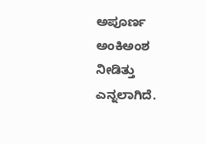ಅಪೂರ್ಣ ಅಂಕಿಅಂಶ ನೀಡಿತ್ತು ಎನ್ನಲಾಗಿದೆ.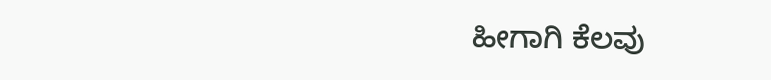ಹೀಗಾಗಿ ಕೆಲವು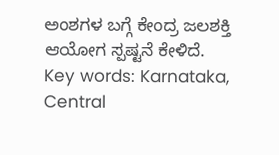ಅಂಶಗಳ ಬಗ್ಗೆ ಕೇಂದ್ರ ಜಲಶಕ್ತಿ ಆಯೋಗ ಸ್ಪಷ್ಟನೆ ಕೇಳಿದೆ.
Key words: Karnataka, Central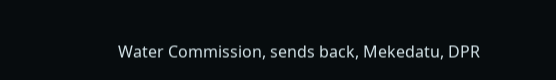Water Commission, sends back, Mekedatu, DPR